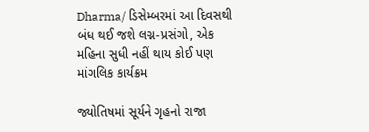Dharma/ ડિસેમ્બરમાં આ દિવસથી બંધ થઈ જશે લગ્ન-પ્રસંગો, એક મહિના સુધી નહીં થાય કોઈ પણ માંગલિક કાર્યક્રમ

જ્યોતિષમાં સૂર્યને ગૃહનો રાજા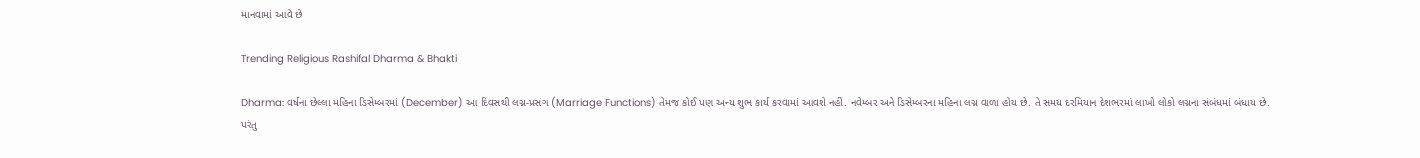માનવામાં આવે છે

Trending Religious Rashifal Dharma & Bhakti

Dharma: વર્ષના છેલ્લા મહિના ડિસેમ્બરમાં (December) આ દિવસથી લગ્ન-પ્રસંગ (Marriage Functions) તેમજ કોઈ પણ અન્ય શુભ કાર્ય કરવામાં આવશે નહીં. નવેમ્બર અને ડિસેમ્બરના મહિના લગ્ન વાળા હોય છે. તે સમય દરમિયાન દેશભરમાં લાખો લોકો લગ્નના સંબંધમાં બંધાય છે. પરંતુ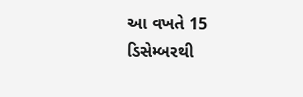આ વખતે 15 ડિસેમ્બરથી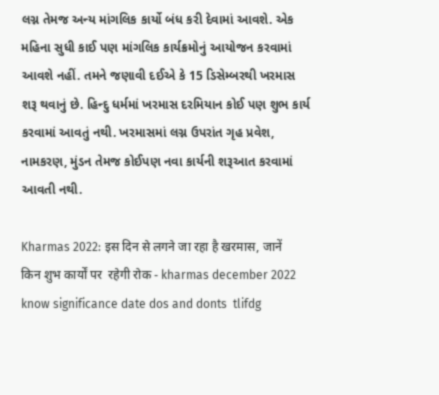લગ્ન તેમજ અન્ય માંગલિક કાર્યો બંધ કરી દેવામાં આવશે. એક મહિના સુધી કાઈ પણ માંગલિક કાર્યક્રમોનું આયોજન કરવામાં આવશે નહીં. તમને જણાવી દઈએ કે 15 ડિસેમ્બરથી ખરમાસ શરૂ થવાનું છે. હિન્દુ ધર્મમાં ખરમાસ દરમિયાન કોઈ પણ શુભ કાર્ય કરવામાં આવતું નથી. ખરમાસમાં લગ્ન ઉપરાંત ગૃહ પ્રવેશ, નામકરણ, મુંડન તેમજ કોઈપણ નવા કાર્યની શરૂઆત કરવામાં આવતી નથી.

Kharmas 2022: इस दिन से लगने जा रहा है खरमास, जानें किन शुभ कार्यों पर  रहेगी रोक - kharmas december 2022 know significance date dos and donts  tlifdg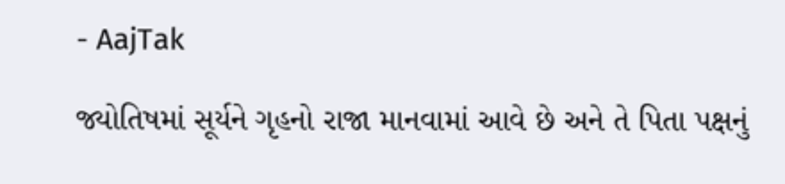- AajTak

જ્યોતિષમાં સૂર્યને ગૃહનો રાજા માનવામાં આવે છે અને તે પિતા પક્ષનું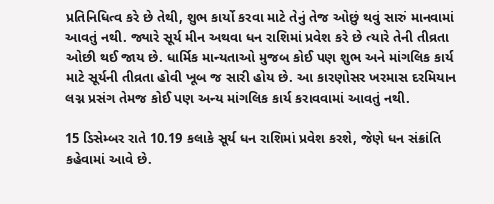પ્રતિનિધિત્વ કરે છે તેથી, શુભ કાર્યો કરવા માટે તેનું તેજ ઓછું થવું સારું માનવામાં આવતું નથી. જ્યારે સૂર્ય મીન અથવા ધન રાશિમાં પ્રવેશ કરે છે ત્યારે તેની તીવ્રતા ઓછી થઈ જાય છે. ધાર્મિક માન્યતાઓ મુજબ કોઈ પણ શુભ અને માંગલિક કાર્ય માટે સૂર્યની તીવ્રતા હોવી ખૂબ જ સારી હોય છે. આ કારણોસર ખરમાસ દરમિયાન લગ્ન પ્રસંગ તેમજ કોઈ પણ અન્ય માંગલિક કાર્ય કરાવવામાં આવતું નથી.

15 ડિસેમ્બર રાતે 10.19 કલાકે સૂર્ય ધન રાશિમાં પ્રવેશ કરશે, જેણે ધન સંક્રાંતિ કહેવામાં આવે છે.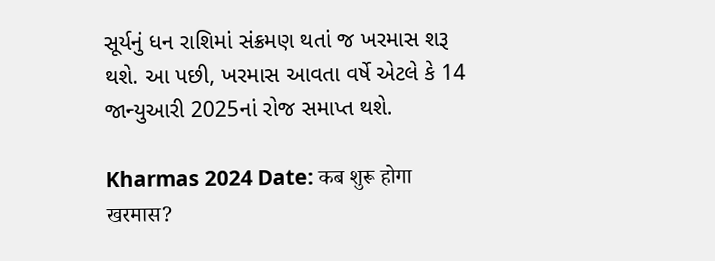સૂર્યનું ધન રાશિમાં સંક્રમણ થતાં જ ખરમાસ શરૂ થશે. આ પછી, ખરમાસ આવતા વર્ષે એટલે કે 14 જાન્યુઆરી 2025નાં રોજ સમાપ્ત થશે.

Kharmas 2024 Date: कब शुरू होगा खरमास?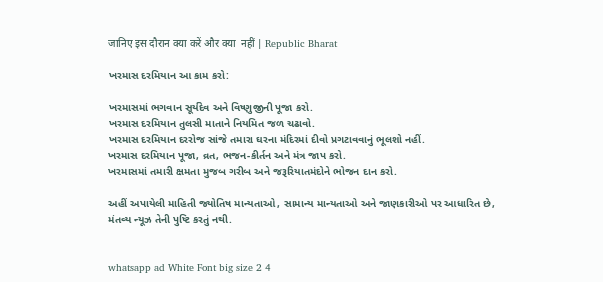जानिए इस दौरान क्या करें और क्या  नहीं | Republic Bharat

ખરમાસ દરમિયાન આ કામ કરો:

ખરમાસમાં ભગવાન સૂર્યદેવ અને વિષ્ણુજીની પૂજા કરો.
ખરમાસ દરમિયાન તુલસી માતાને નિયમિત જળ ચઢાવો.
ખરમાસ દરમિયાન દરરોજ સાંજે તમારા ઘરના મંદિરમાં દીવો પ્રગટાવવાનું ભૂલશો નહીં.
ખરમાસ દરમિયાન પૂજા, વ્રત, ભજન-કીર્તન અને મંત્ર જાપ કરો.
ખરમાસમાં તમારી ક્ષમતા મુજબ ગરીબ અને જરૂરિયાતમંદોને ભોજન દાન કરો.

અહીં અપાયેલી માહિતી જ્યોતિષ માન્યતાઓ, સામાન્ય માન્યતાઓ અને જાણકારીઓ પર આધારિત છે, મંતવ્ય ન્યૂઝ તેની પુષ્ટિ કરતું નથી.


whatsapp ad White Font big size 2 4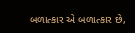બળાત્કાર એ બળાત્કાર છે,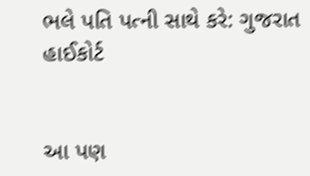ભલે પતિ પત્ની સાથે કરે: ગુજરાત હાઈકોર્ટ


આ પણ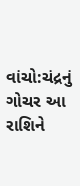વાંચો:ચંદ્રનું ગોચર આ રાશિને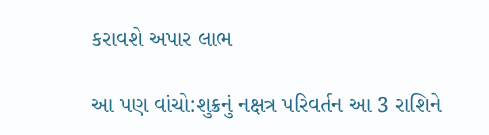કરાવશે અપાર લાભ

આ પણ વાંચો:શુક્રનું નક્ષત્ર પરિવર્તન આ 3 રાશિને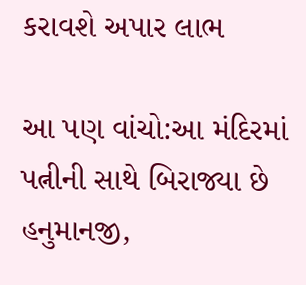કરાવશે અપાર લાભ

આ પણ વાંચો:આ મંદિરમાં પત્નીની સાથે બિરાજ્યા છે હનુમાનજી,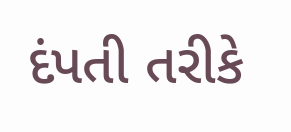દંપતી તરીકે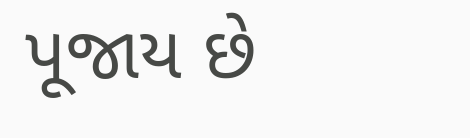પૂજાય છે